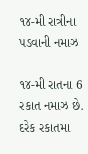૧૪-મી રાત્રીના પડવાની નમાઝ

૧૪-મી રાતના 6 રકાત નમાઝ છે. દરેક રકાતમા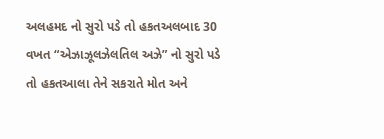અલહમદ નો સુરો પડે તો હકતઅલબાદ 30 વખત “એઝાઝૂલઝેલતિલ અઝે” નો સુરો પડે તો હકતઆલા તેને સકરાતે મોત અને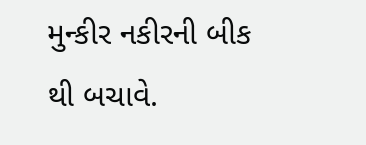મુન્કીર નકીરની બીક થી બચાવે.